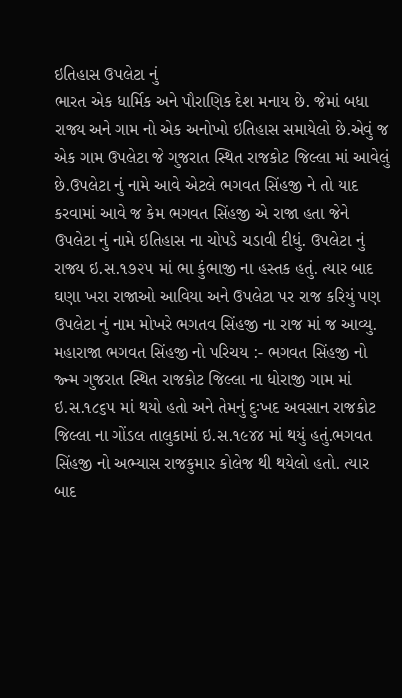ઇતિહાસ ઉપલેટા નું
ભારત એક ધાર્મિક અને પૌરાણિક દેશ મનાય છે. જેમાં બધા રાજ્ય અને ગામ નો એક અનોખો ઇતિહાસ સમાયેલો છે.એવું જ એક ગામ ઉપલેટા જે ગુજરાત સ્થિત રાજકોટ જિલ્લા માં આવેલું છે.ઉપલેટા નું નામે આવે એટલે ભગવત સિંહજી ને તો યાદ કરવામાં આવે જ કેમ ભગવત સિંહજી એ રાજા હતા જેને ઉપલેટા નું નામે ઇતિહાસ ના ચોપડે ચડાવી દીધું. ઉપલેટા નું રાજ્ય ઇ.સ.૧૭૨૫ માં ભા કુંભાજી ના હસ્તક હતું. ત્યાર બાદ ઘણા ખરા રાજાઓ આવિયા અને ઉપલેટા પર રાજ કરિયું પણ ઉપલેટા નું નામ મોખરે ભગતવ સિંહજી ના રાજ માં જ આવ્યુ. મહારાજા ભગવત સિંહજી નો પરિચય :- ભગવત સિંહજી નો જ્ન્મ ગુજરાત સ્થિત રાજકોટ જિલ્લા ના ધોરાજી ગામ માં ઇ.સ.૧૮૬૫ માં થયો હતો અને તેમનું દુઃખદ અવસાન રાજકોટ જિલ્લા ના ગોંડલ તાલુકામાં ઇ.સ.૧૯૪૪ માં થયું હતું.ભગવત સિંહજી નો અભ્યાસ રાજકુમાર કોલેજ થી થયેલો હતો. ત્યાર બાદ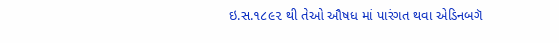ઇ.સ.૧૮૯૨ થી તેઓ ઔષધ માં પારંગત થવા એડિનબગૅ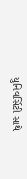યુનિવર્સિટી સાથે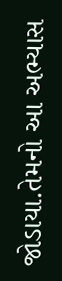જોડાયા.તેમનો આ અભ્યાસ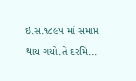ઇ.સ.૧૮૯૫ માં સમાપ્ત થાય ગયો.તે દરમિ...